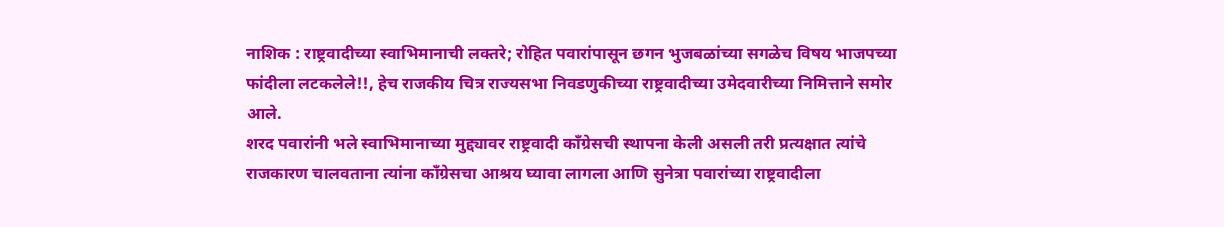नाशिक : राष्ट्रवादीच्या स्वाभिमानाची लक्तरे; रोहित पवारांपासून छगन भुजबळांच्या सगळेच विषय भाजपच्या फांदीला लटकलेले!!, हेच राजकीय चित्र राज्यसभा निवडणुकीच्या राष्ट्रवादीच्या उमेदवारीच्या निमित्ताने समोर आले.
शरद पवारांनी भले स्वाभिमानाच्या मुद्द्यावर राष्ट्रवादी काँग्रेसची स्थापना केली असली तरी प्रत्यक्षात त्यांचे राजकारण चालवताना त्यांना काँग्रेसचा आश्रय घ्यावा लागला आणि सुनेत्रा पवारांच्या राष्ट्रवादीला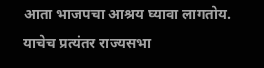आता भाजपचा आश्रय घ्यावा लागतोय. याचेच प्रत्यंतर राज्यसभा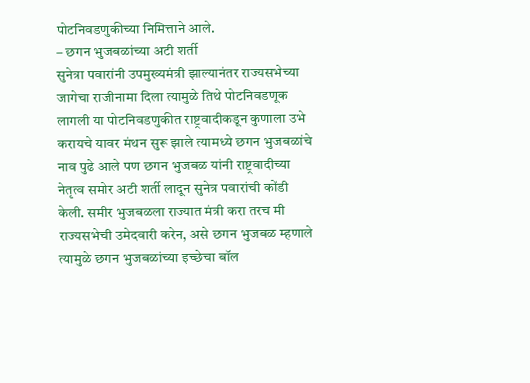पोटनिवडणुकीच्या निमित्ताने आले.
– छगन भुजबळांच्या अटी शर्ती
सुनेत्रा पवारांनी उपमुख्यमंत्री झाल्यानंतर राज्यसभेच्या जागेचा राजीनामा दिला त्यामुळे तिथे पोटनिवडणूक लागली या पोटनिवडणुकीत राष्ट्रवादीकडून कुणाला उभे करायचे यावर मंथन सुरू झाले त्यामध्ये छगन भुजबळांचे नाव पुढे आले पण छगन भुजबळ यांनी राष्ट्रवादीच्या नेतृत्व समोर अटी शर्ती लादून सुनेत्र पवारांची कोंडी केली. समीर भुजबळला राज्यात मंत्री करा तरच मी राज्यसभेची उमेदवारी करेन, असे छगन भुजबळ म्हणाले त्यामुळे छगन भुजबळांच्या इच्छेचा बॉल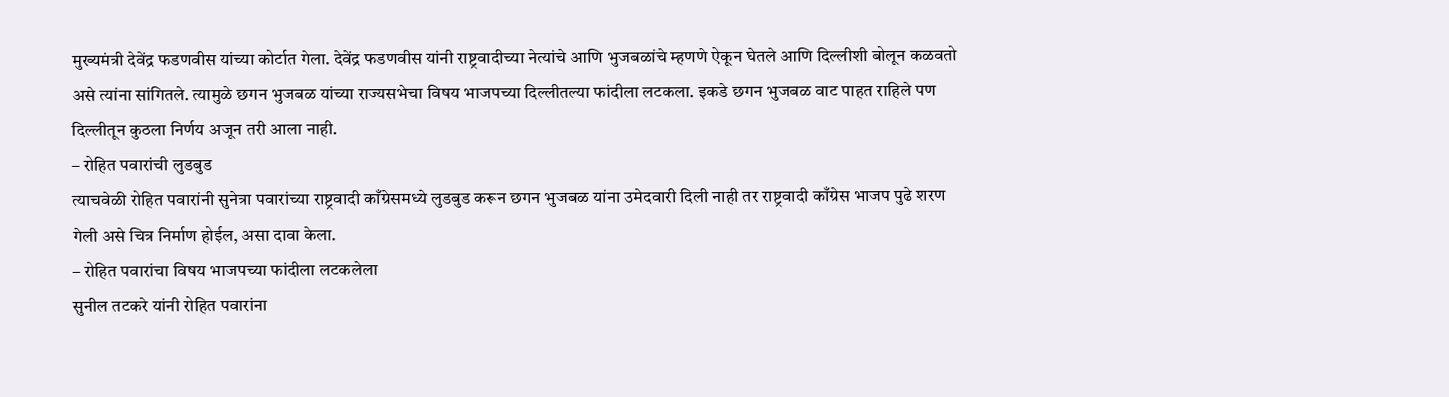मुख्यमंत्री देवेंद्र फडणवीस यांच्या कोर्टात गेला. देवेंद्र फडणवीस यांनी राष्ट्रवादीच्या नेत्यांचे आणि भुजबळांचे म्हणणे ऐकून घेतले आणि दिल्लीशी बोलून कळवतो असे त्यांना सांगितले. त्यामुळे छगन भुजबळ यांच्या राज्यसभेचा विषय भाजपच्या दिल्लीतल्या फांदीला लटकला. इकडे छगन भुजबळ वाट पाहत राहिले पण दिल्लीतून कुठला निर्णय अजून तरी आला नाही.
– रोहित पवारांची लुडबुड
त्याचवेळी रोहित पवारांनी सुनेत्रा पवारांच्या राष्ट्रवादी काँग्रेसमध्ये लुडबुड करून छगन भुजबळ यांना उमेदवारी दिली नाही तर राष्ट्रवादी काँग्रेस भाजप पुढे शरण गेली असे चित्र निर्माण होईल, असा दावा केला.
– रोहित पवारांचा विषय भाजपच्या फांदीला लटकलेला
सुनील तटकरे यांनी रोहित पवारांना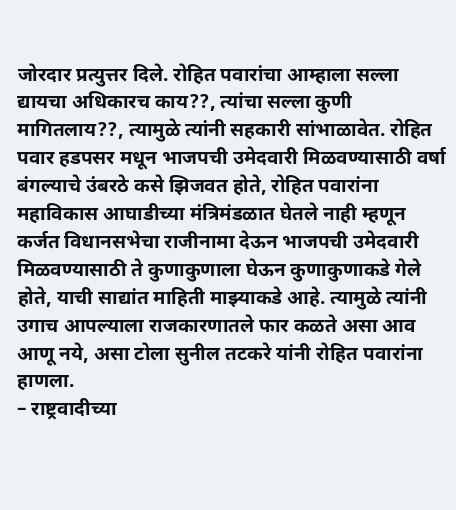जोरदार प्रत्युत्तर दिले. रोहित पवारांचा आम्हाला सल्ला द्यायचा अधिकारच काय??, त्यांचा सल्ला कुणी मागितलाय??, त्यामुळे त्यांनी सहकारी सांभाळावेत. रोहित पवार हडपसर मधून भाजपची उमेदवारी मिळवण्यासाठी वर्षा बंगल्याचे उंबरठे कसे झिजवत होते, रोहित पवारांना महाविकास आघाडीच्या मंत्रिमंडळात घेतले नाही म्हणून कर्जत विधानसभेचा राजीनामा देऊन भाजपची उमेदवारी मिळवण्यासाठी ते कुणाकुणाला घेऊन कुणाकुणाकडे गेले होते, याची साद्यांत माहिती माझ्याकडे आहे. त्यामुळे त्यांनी उगाच आपल्याला राजकारणातले फार कळते असा आव आणू नये, असा टोला सुनील तटकरे यांनी रोहित पवारांना हाणला.
– राष्ट्रवादीच्या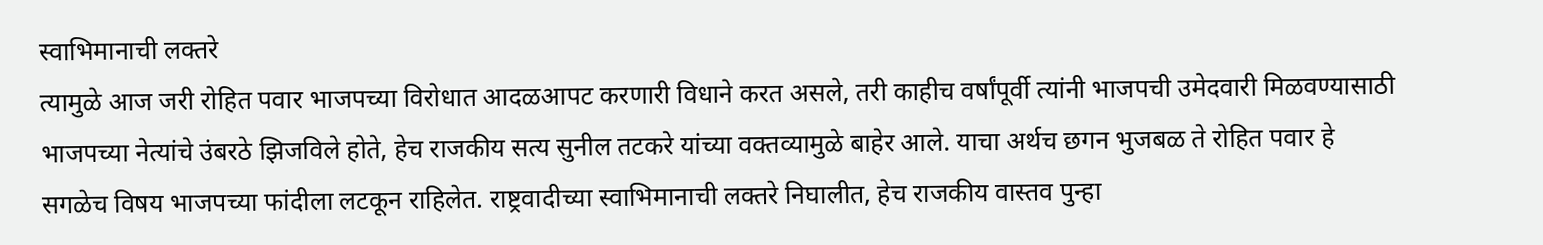स्वाभिमानाची लक्तरे
त्यामुळे आज जरी रोहित पवार भाजपच्या विरोधात आदळआपट करणारी विधाने करत असले, तरी काहीच वर्षांपूर्वी त्यांनी भाजपची उमेदवारी मिळवण्यासाठी भाजपच्या नेत्यांचे उंबरठे झिजविले होते, हेच राजकीय सत्य सुनील तटकरे यांच्या वक्तव्यामुळे बाहेर आले. याचा अर्थच छगन भुजबळ ते रोहित पवार हे सगळेच विषय भाजपच्या फांदीला लटकून राहिलेत. राष्ट्रवादीच्या स्वाभिमानाची लक्तरे निघालीत, हेच राजकीय वास्तव पुन्हा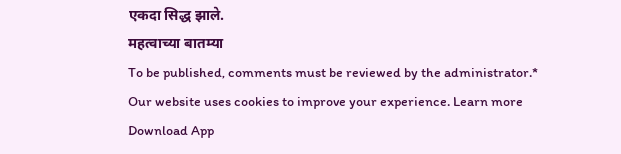एकदा सिद्ध झाले.
महत्वाच्या बातम्या
To be published, comments must be reviewed by the administrator.*
Our website uses cookies to improve your experience. Learn more
Download App